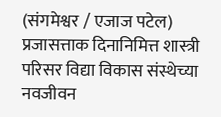(संगमेश्वर / एजाज पटेल)
प्रजासत्ताक दिनानिमित्त शास्त्री परिसर विद्या विकास संस्थेच्या नवजीवन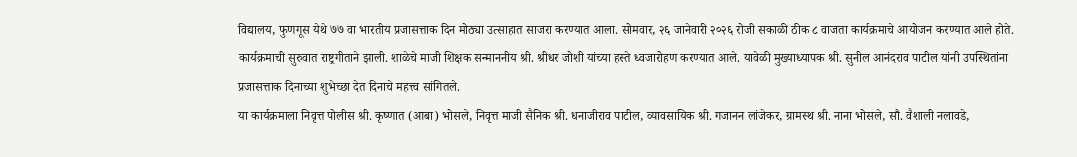विद्यालय, फुणगूस येथे ७७ वा भारतीय प्रजासत्ताक दिन मोठ्या उत्साहात साजरा करण्यात आला. सोमवार, २६ जानेवारी २०२६ रोजी सकाळी ठीक ८ वाजता कार्यक्रमाचे आयोजन करण्यात आले होते.
कार्यक्रमाची सुरुवात राष्ट्रगीताने झाली. शाळेचे माजी शिक्षक सन्माननीय श्री. श्रीधर जोशी यांच्या हस्ते ध्वजारोहण करण्यात आले. यावेळी मुख्याध्यापक श्री. सुनील आनंदराव पाटील यांनी उपस्थितांना प्रजासत्ताक दिनाच्या शुभेच्छा देत दिनाचे महत्त्व सांगितले.
या कार्यक्रमाला निवृत्त पोलीस श्री. कृष्णात (आबा) भोसले, निवृत्त माजी सैनिक श्री. धनाजीराव पाटील, व्यावसायिक श्री. गजानन लांजेकर, ग्रामस्थ श्री. नाना भोसले, सौ. वैशाली नलावडे,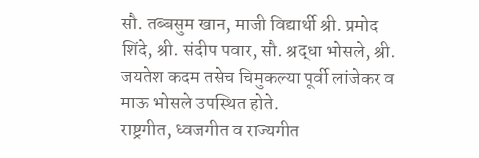सौ. तब्बसुम खान, माजी विद्यार्थी श्री. प्रमोद शिंदे, श्री. संदीप पवार, सौ. श्रद्धा भोसले, श्री. जयतेश कदम तसेच चिमुकल्या पूर्वी लांजेकर व माऊ भोसले उपस्थित होते.
राष्ट्रगीत, ध्वजगीत व राज्यगीत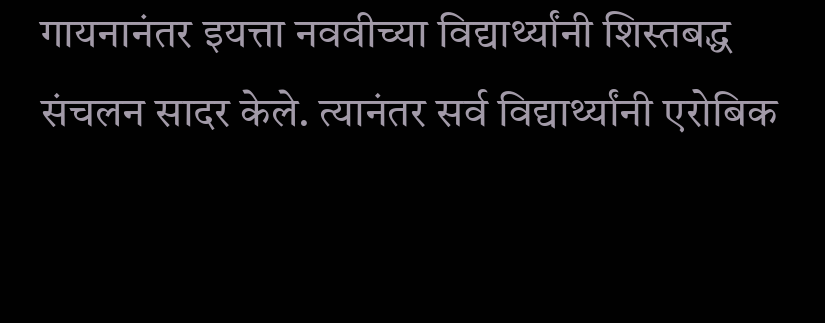गायनानंतर इयत्ता नववीच्या विद्यार्थ्यांनी शिस्तबद्ध संचलन सादर केले. त्यानंतर सर्व विद्यार्थ्यांनी एरोबिक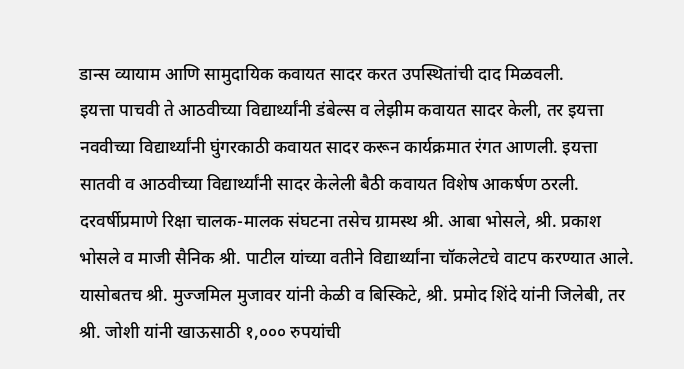डान्स व्यायाम आणि सामुदायिक कवायत सादर करत उपस्थितांची दाद मिळवली.
इयत्ता पाचवी ते आठवीच्या विद्यार्थ्यांनी डंबेल्स व लेझीम कवायत सादर केली, तर इयत्ता नववीच्या विद्यार्थ्यांनी घुंगरकाठी कवायत सादर करून कार्यक्रमात रंगत आणली. इयत्ता सातवी व आठवीच्या विद्यार्थ्यांनी सादर केलेली बैठी कवायत विशेष आकर्षण ठरली.
दरवर्षीप्रमाणे रिक्षा चालक-मालक संघटना तसेच ग्रामस्थ श्री. आबा भोसले, श्री. प्रकाश भोसले व माजी सैनिक श्री. पाटील यांच्या वतीने विद्यार्थ्यांना चॉकलेटचे वाटप करण्यात आले. यासोबतच श्री. मुज्जमिल मुजावर यांनी केळी व बिस्किटे, श्री. प्रमोद शिंदे यांनी जिलेबी, तर श्री. जोशी यांनी खाऊसाठी १,००० रुपयांची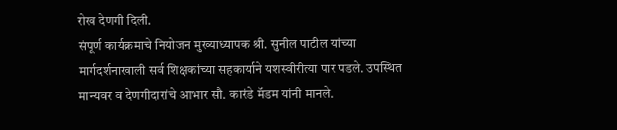रोख देणगी दिली.
संपूर्ण कार्यक्रमाचे नियोजन मुख्याध्यापक श्री. सुनील पाटील यांच्या मार्गदर्शनाखाली सर्व शिक्षकांच्या सहकार्याने यशस्वीरीत्या पार पडले. उपस्थित मान्यवर व देणगीदारांचे आभार सौ. कारंडे मॅडम यांनी मानले.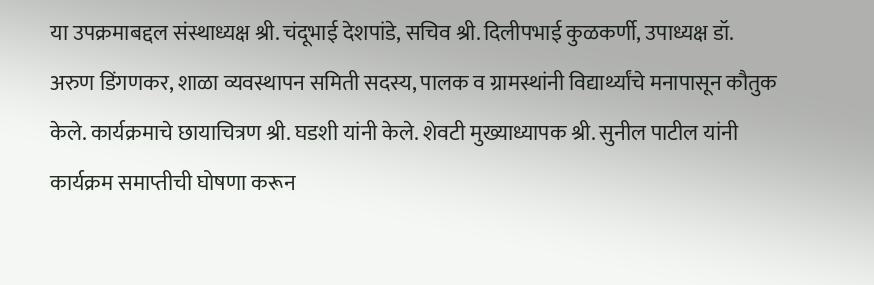या उपक्रमाबद्दल संस्थाध्यक्ष श्री. चंदूभाई देशपांडे, सचिव श्री. दिलीपभाई कुळकर्णी, उपाध्यक्ष डॉ. अरुण डिंगणकर, शाळा व्यवस्थापन समिती सदस्य, पालक व ग्रामस्थांनी विद्यार्थ्यांचे मनापासून कौतुक केले. कार्यक्रमाचे छायाचित्रण श्री. घडशी यांनी केले. शेवटी मुख्याध्यापक श्री. सुनील पाटील यांनी कार्यक्रम समाप्तीची घोषणा करून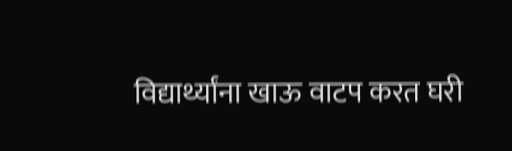विद्यार्थ्यांना खाऊ वाटप करत घरी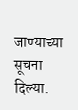जाण्याच्या सूचना दिल्या.